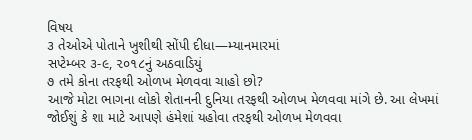વિષય
૩ તેઓએ પોતાને ખુશીથી સોંપી દીધા—મ્યાનમારમાં
સપ્ટેમ્બર ૩-૯, ૨૦૧૮નું અઠવાડિયું
૭ તમે કોના તરફથી ઓળખ મેળવવા ચાહો છો?
આજે મોટા ભાગના લોકો શેતાનની દુનિયા તરફથી ઓળખ મેળવવા માંગે છે. આ લેખમાં જોઈશું કે શા માટે આપણે હંમેશાં યહોવા તરફથી ઓળખ મેળવવા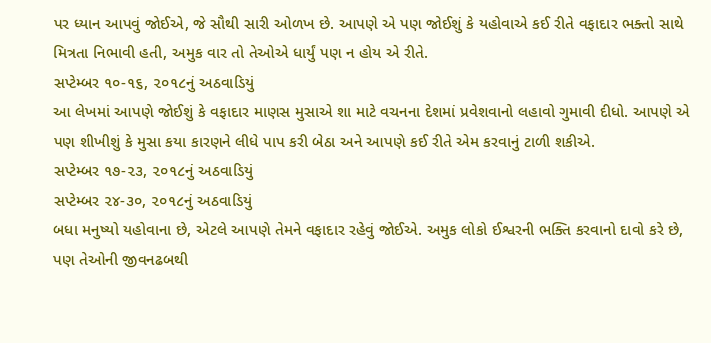પર ધ્યાન આપવું જોઈએ, જે સૌથી સારી ઓળખ છે. આપણે એ પણ જોઈશું કે યહોવાએ કઈ રીતે વફાદાર ભક્તો સાથે મિત્રતા નિભાવી હતી, અમુક વાર તો તેઓએ ધાર્યું પણ ન હોય એ રીતે.
સપ્ટેમ્બર ૧૦-૧૬, ૨૦૧૮નું અઠવાડિયું
આ લેખમાં આપણે જોઈશું કે વફાદાર માણસ મુસાએ શા માટે વચનના દેશમાં પ્રવેશવાનો લહાવો ગુમાવી દીધો. આપણે એ પણ શીખીશું કે મુસા કયા કારણને લીધે પાપ કરી બેઠા અને આપણે કઈ રીતે એમ કરવાનું ટાળી શકીએ.
સપ્ટેમ્બર ૧૭-૨૩, ૨૦૧૮નું અઠવાડિયું
સપ્ટેમ્બર ૨૪-૩૦, ૨૦૧૮નું અઠવાડિયું
બધા મનુષ્યો યહોવાના છે, એટલે આપણે તેમને વફાદાર રહેવું જોઈએ. અમુક લોકો ઈશ્વરની ભક્તિ કરવાનો દાવો કરે છે, પણ તેઓની જીવનઢબથી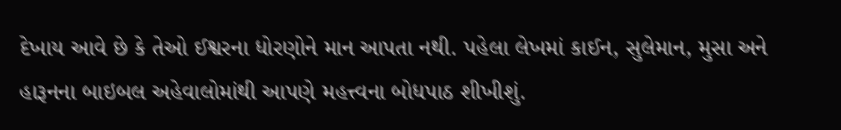દેખાય આવે છે કે તેઓ ઈશ્વરના ધોરણોને માન આપતા નથી. પહેલા લેખમાં કાઈન, સુલેમાન, મુસા અને હારૂનના બાઇબલ અહેવાલોમાંથી આપણે મહત્ત્વના બોધપાઠ શીખીશું.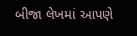બીજા લેખમાં આપણે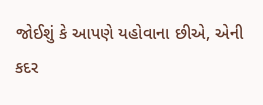જોઈશું કે આપણે યહોવાના છીએ, એની કદર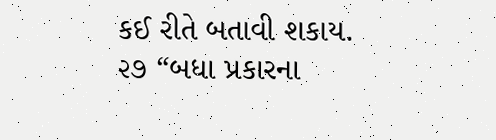કઈ રીતે બતાવી શકાય.
૨૭ “બધા પ્રકારના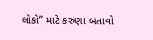લોકો” માટે કરુણા બતાવો